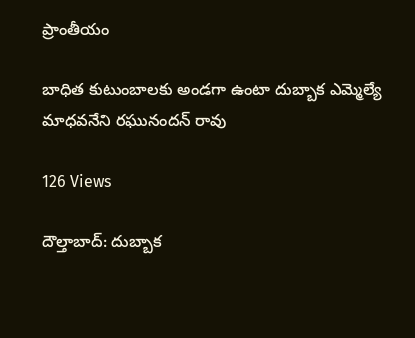ప్రాంతీయం

బాధిత కుటుంబాలకు అండగా ఉంటా దుబ్బాక ఎమ్మెల్యే మాధవనేని రఘునందన్ రావు

126 Views

దౌల్తాబాద్: దుబ్బాక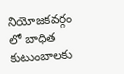నియోజకవర్గం లో బాధిత కుటుంబాలకు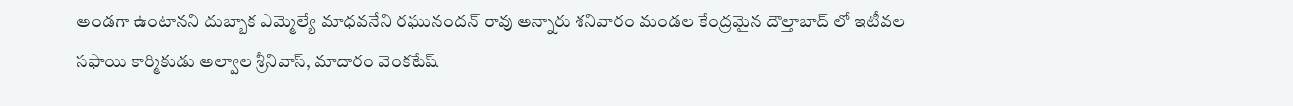అండగా ఉంటానని దుబ్బాక ఎమ్మెల్యే మాధవనేని రఘునందన్ రావు అన్నారు శనివారం మండల కేంద్రమైన దౌల్తాబాద్ లో ఇటీవల సఫాయి కార్మికుడు అల్వాల శ్రీనివాస్, మాదారం వెంకటేష్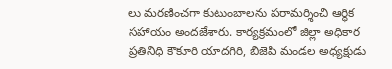లు మరణించగా కుటుంబాలను పరామర్శించి ఆర్థిక సహాయం అందజేశారు. కార్యక్రమంలో జిల్లా అధికార ప్రతినిధి కౌకూరి యాదగిరి, బిజెపి మండల అధ్యక్షుడు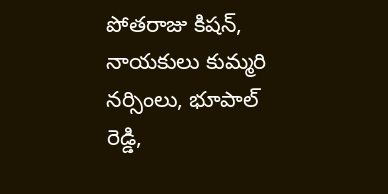పోతరాజు కిషన్, నాయకులు కుమ్మరి నర్సింలు, భూపాల్ రెడ్డి,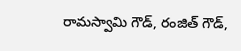రామస్వామి గౌడ్, రంజిత్ గౌడ్,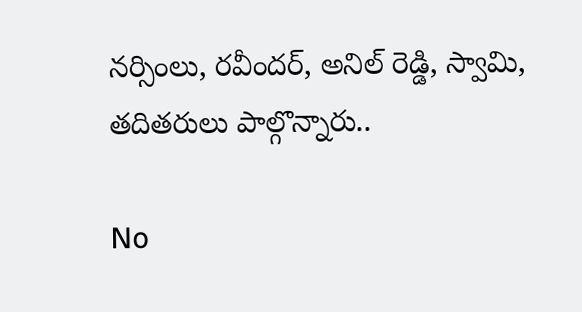నర్సింలు, రవీందర్, అనిల్ రెడ్డి, స్వామి, తదితరులు పాల్గొన్నారు..

No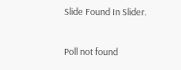Slide Found In Slider.

Poll not found